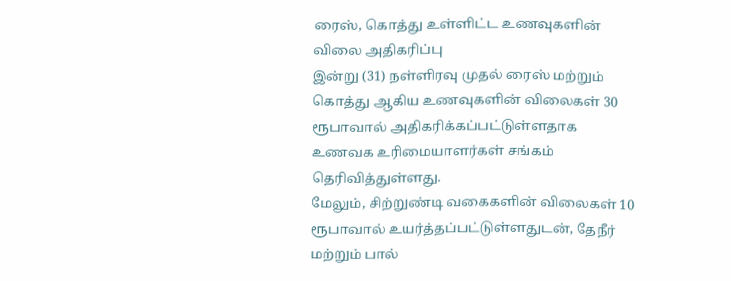ரைஸ், கொத்து உள்ளிட்ட உணவுகளின் விலை அதிகரிப்பு
இன்று (31) நள்ளிரவு முதல் ரைஸ் மற்றும் கொத்து ஆகிய உணவுகளின் விலைகள் 30 ரூபாவால் அதிகரிக்கப்பட்டுள்ளதாக உணவக உரிமையாளர்கள் சங்கம் தெரிவித்துள்ளது.
மேலும், சிற்றுண்டி வகைகளின் விலைகள் 10 ரூபாவால் உயர்த்தப்பட்டுள்ளதுடன், தேநீர் மற்றும் பால்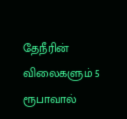தேநீரின் விலைகளும் 5 ரூபாவால்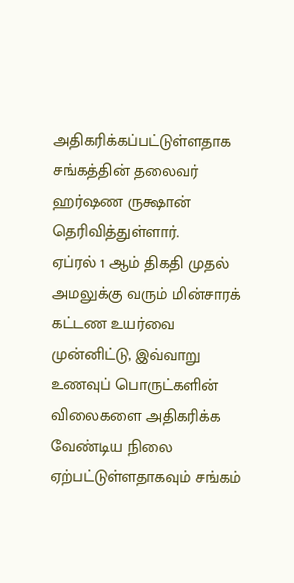அதிகரிக்கப்பட்டுள்ளதாக சங்கத்தின் தலைவர் ஹர்ஷண ருக்ஷான் தெரிவித்துள்ளார்.
ஏப்ரல் 1 ஆம் திகதி முதல் அமலுக்கு வரும் மின்சாரக் கட்டண உயர்வை முன்னிட்டு, இவ்வாறு உணவுப் பொருட்களின் விலைகளை அதிகரிக்க வேண்டிய நிலை ஏற்பட்டுள்ளதாகவும் சங்கம்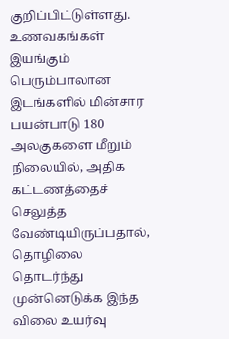குறிப்பிட்டுள்ளது.
உணவகங்கள் இயங்கும் பெரும்பாலான இடங்களில் மின்சார பயன்பாடு 180 அலகுகளை மீறும் நிலையில், அதிக கட்டணத்தைச் செலுத்த வேண்டியிருப்பதால், தொழிலை தொடர்ந்து முன்னெடுக்க இந்த விலை உயர்வு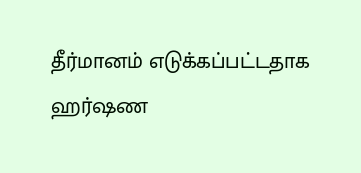தீர்மானம் எடுக்கப்பட்டதாக ஹர்ஷண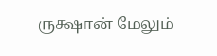ருக்ஷான் மேலும்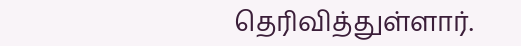தெரிவித்துள்ளார்.